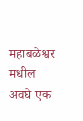महाबळेश्वर मधील अवघे एक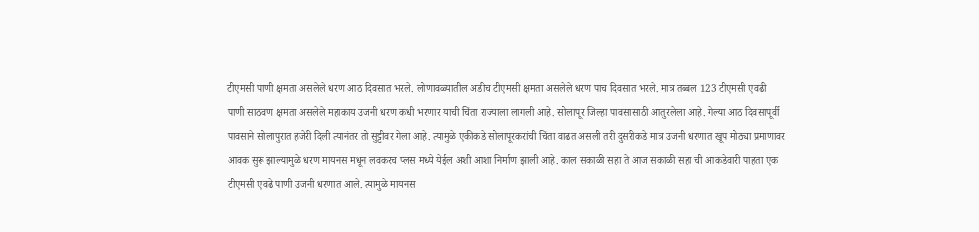टीएमसी पाणी क्षमता असलेले धरण आठ दिवसात भरले. लोणावळ्यातील अडीच टीएमसी क्षमता असलेले धरण पाच दिवसात भरले. मात्र तब्बल 123 टीएमसी एवढी पाणी साठवण क्षमता असलेले महाकाय उजनी धरण कधी भरणार याची चिंता राज्याला लागली आहे. सोलापूर जिल्हा पावसासाठी आतुरलेला आहे. गेल्या आठ दिवसापूर्वी पावसाने सोलापुरात हजेरी दिली त्यानंतर तो सुट्टीवर गेला आहे. त्यामुळे एकीकडे सोलापूरकरांची चिंता वाढत असली तरी दुसरीकडे मात्र उजनी धरणात खूप मोठ्या प्रमाणावर आवक सुरू झाल्यामुळे धरण मायनस मधून लवकरच प्लस मध्ये येईल अशी आशा निर्माण झाली आहे. काल सकाळी सहा ते आज सकाळी सहा ची आकडेवारी पाहता एक टीएमसी एवढे पाणी उजनी धरणात आले. त्यामुळे मायनस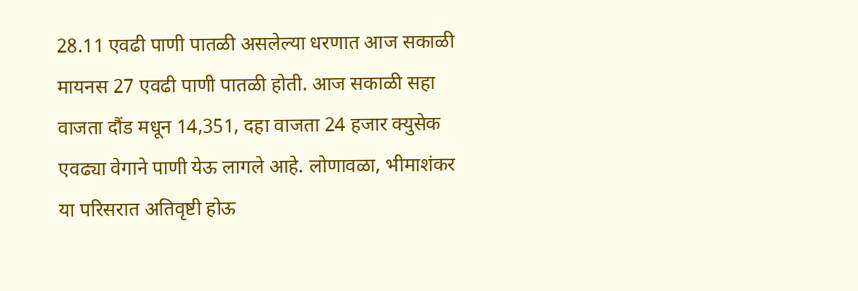28.11 एवढी पाणी पातळी असलेल्या धरणात आज सकाळी मायनस 27 एवढी पाणी पातळी होती. आज सकाळी सहा वाजता दौंड मधून 14,351, दहा वाजता 24 हजार क्युसेक एवढ्या वेगाने पाणी येऊ लागले आहे. लोणावळा, भीमाशंकर या परिसरात अतिवृष्टी होऊ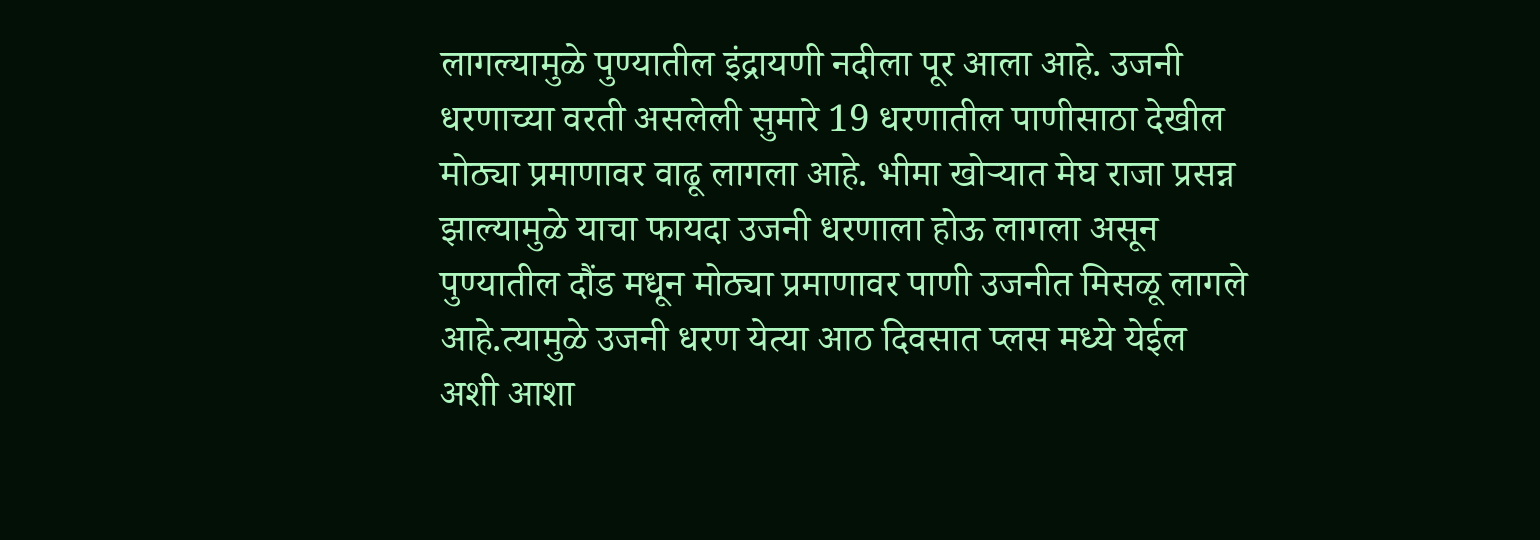लागल्यामुळे पुण्यातील इंद्रायणी नदीला पूर आला आहे. उजनी धरणाच्या वरती असलेली सुमारे 19 धरणातील पाणीसाठा देखील मोठ्या प्रमाणावर वाढू लागला आहे. भीमा खोऱ्यात मेघ राजा प्रसन्न झाल्यामुळे याचा फायदा उजनी धरणाला होऊ लागला असून पुण्यातील दौंड मधून मोठ्या प्रमाणावर पाणी उजनीत मिसळू लागले आहे.त्यामुळे उजनी धरण येत्या आठ दिवसात प्लस मध्ये येईल अशी आशा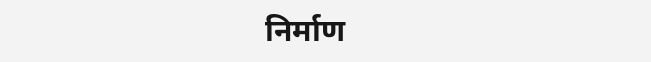निर्माण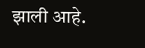झाली आहे.